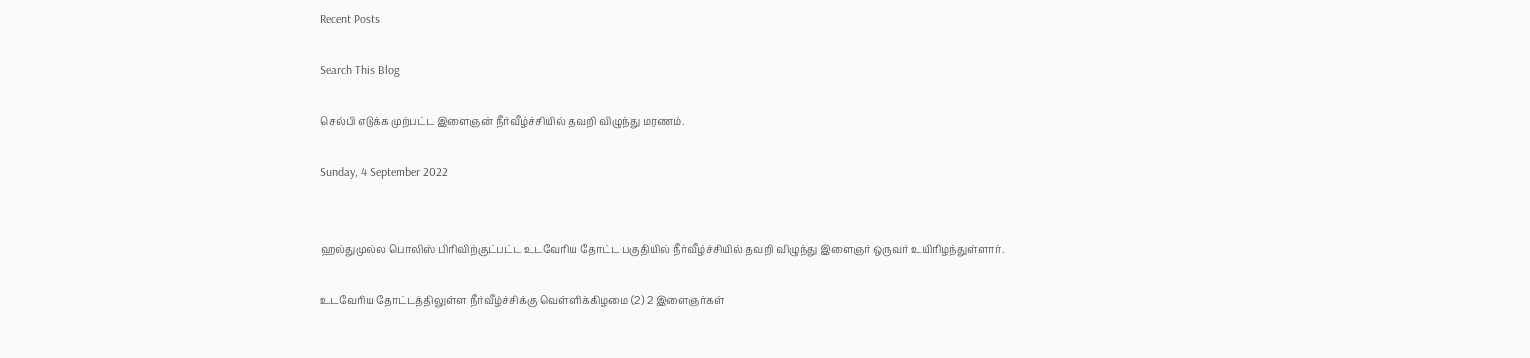Recent Posts

Search This Blog

செல்பி எடுக்க முற்பட்ட இளைஞன் நீர்வீழ்ச்சியில் தவறி விழுந்து மரணம்.

Sunday, 4 September 2022


ஹல்துமுல்ல பொலிஸ் பிரிவிற்குட்பட்ட உடவேரிய தோட்ட பகுதியில் நீர்வீழ்ச்சியில் தவறி விழுந்து இளைஞர் ஒருவர் உயிரிழந்துள்ளார்.

உடவேரிய தோட்டத்திலுள்ள நீர்வீழ்ச்சிக்கு வெள்ளிக்கிழமை (2) 2 இளைஞர்கள்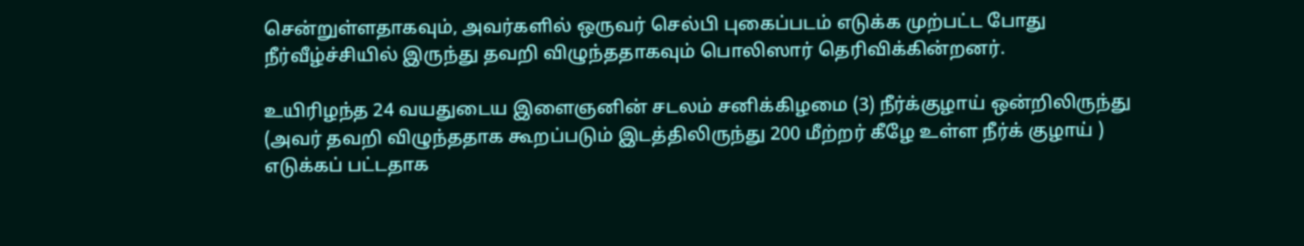சென்றுள்ளதாகவும், அவர்களில் ஒருவர் செல்பி புகைப்படம் எடுக்க முற்பட்ட போது நீர்வீழ்ச்சியில் இருந்து தவறி விழுந்ததாகவும் பொலிஸார் தெரிவிக்கின்றனர்.

உயிரிழந்த 24 வயதுடைய இளைஞனின் சடலம் சனிக்கிழமை (3) நீர்க்குழாய் ஒன்றிலிருந்து (அவர் தவறி விழுந்ததாக கூறப்படும் இடத்திலிருந்து 200 மீற்றர் கீழே உள்ள நீர்க் குழாய் ) எடுக்கப் பட்டதாக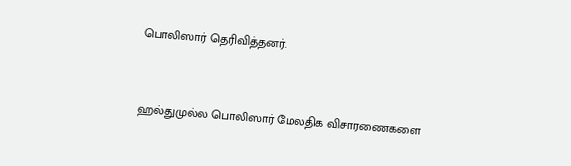பொலிஸார் தெரிவித்தனர்.


ஹல்துமுல்ல பொலிஸார் மேலதிக விசாரணைகளை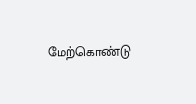மேற்கொண்டு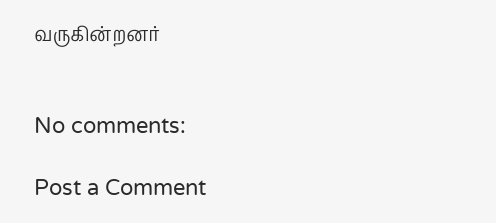வருகின்றனர்


No comments:

Post a Comment